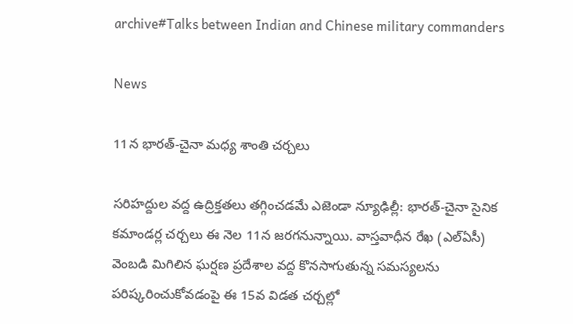archive#Talks between Indian and Chinese military commanders

News

11న భారత్-చైనా మధ్య శాంతి చర్చలు

సరిహద్దుల వద్ద ఉద్రిక్తతలు తగ్గించడమే ఎజెండా న్యూఢిల్లీ: భారత్-చైనా సైనిక కమాండర్ల చర్చలు ఈ నెల 11న జరగనున్నాయి. వాస్తవాధీన రేఖ (ఎల్ఏసీ) వెంబడి మిగిలిన ఘర్షణ ప్రదేశాల వద్ద కొనసాగుతున్న సమస్యలను పరిష్కరించుకోవడంపై ఈ 15వ విడ‌త‌ చర్చల్లో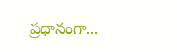ప్రధానంగా...